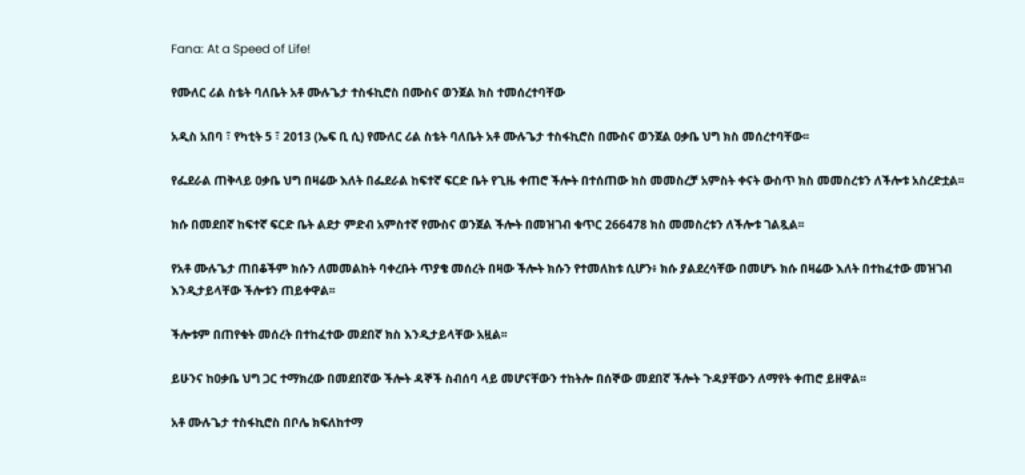Fana: At a Speed of Life!

የሙለር ሪል ስቴት ባለቤት አቶ ሙሉጌታ ተስፋኪሮስ በሙስና ወንጀል ክስ ተመሰረተባቸው

አዲስ አበባ ፣ የካቲት 5 ፣ 2013 (ኤፍ ቢ ሲ) የሙለር ሪል ስቴት ባለቤት አቶ ሙሉጌታ ተስፋኪሮስ በሙስና ወንጀል ዐቃቤ ህግ ክስ መሰረተባቸው፡፡

የፌደራል ጠቅላይ ዐቃቤ ህግ በዛሬው እለት በፌደራል ከፍተኛ ፍርድ ቤት የጊዜ ቀጠሮ ችሎት በተሰጠው ክስ መመስረቻ አምስት ቀናት ውስጥ ክስ መመስረቱን ለችሎቱ አስረድቷል፡፡

ክሱ በመደበኛ ከፍተኛ ፍርድ ቤት ልደታ ምድብ አምስተኛ የሙስና ወንጀል ችሎት በመዝገብ ቁጥር 266478 ክስ መመስረቱን ለችሎቱ ገልጿል፡፡

የአቶ ሙሉጌታ ጠበቆችም ክሱን ለመመልከት ባቀረቡት ጥያቄ መሰረት በዛው ችሎት ክሱን የተመለከቱ ሲሆን፥ ክሱ ያልደረሳቸው በመሆኑ ክሱ በዛሬው እለት በተከፈተው መዝገብ እንዲታይላቸው ችሎቱን ጠይቀዋል፡፡

ችሎቱም በጠየቁት መሰረት በተከፈተው መደበኛ ክስ እንዲታይላቸው አዟል፡፡

ይሁንና ከዐቃቤ ህግ ጋር ተማክረው በመደበኛው ችሎት ዳኞች ስብሰባ ላይ መሆናቸውን ተከትሎ በሰኞው መደበኛ ችሎት ጉዳያቸውን ለማየት ቀጠሮ ይዘዋል፡፡

አቶ ሙሉጌታ ተስፋኪሮስ በቦሌ ክፍለከተማ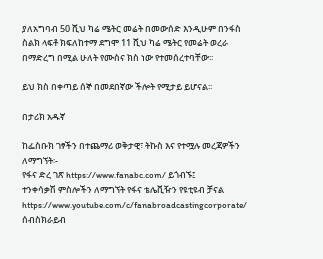ያለአግባብ 50 ሺህ ካሬ ሜትር መሬት በመውሰድ እንዲሁም በንፋስ ስልክ ላፍቶ ክፍለከተማ ደግሞ 11 ሺህ ካሬ ሜትር የመሬት ወረራ በማድረግ በሚል ሁለት የሙስና ክስ ነው የተመሰረተባቸው፡፡

ይህ ክስ በቀጣይ ሰኞ በመደበኛው ችሎት የሚታይ ይሆናል፡፡

በታሪክ አዱኛ

ከፌስቡክ ገፃችን በተጨማሪ ወቅታዊ፣ ትኩስ እና የተሟሉ መረጃዎችን ለማግኘት፡-
የፋና ድረ ገጽ https://www.fanabc.com/ ይጎብኙ፤
ተንቀሳቃሽ ምስሎችን ለማግኘት የፋና ቴሌቪዥን የዩቲዩብ ቻናል https://www.youtube.com/c/fanabroadcastingcorporate/ ሰብስክራይብ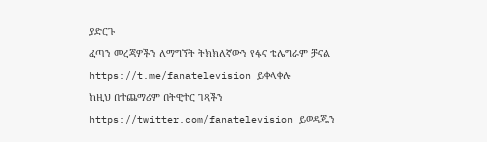ያድርጉ
ፈጣን መረጃዎችን ለማግኘት ትክክለኛውን የፋና ቴሌግራም ቻናል https://t.me/fanatelevision ይቀላቀሉ
ከዚህ በተጨማሪም በትዊተር ገጻችን https://twitter.com/fanatelevision ይወዳጁን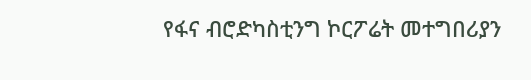የፋና ብሮድካስቲንግ ኮርፖሬት መተግበሪያን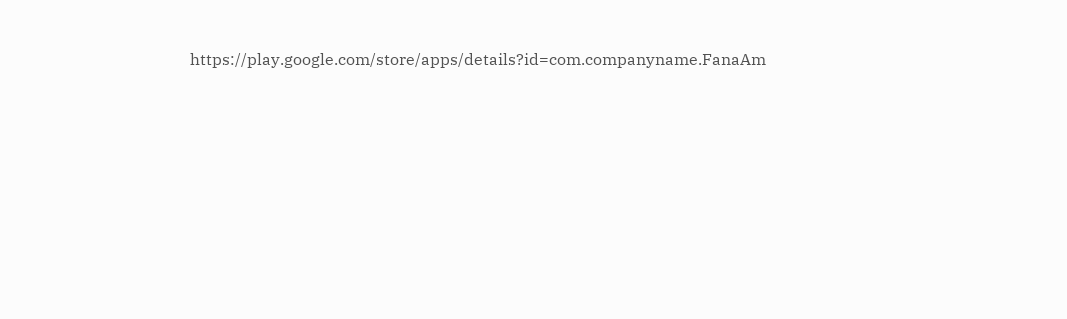https://play.google.com/store/apps/details?id=com.companyname.FanaAm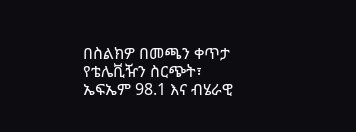በስልክዎ በመጫን ቀጥታ የቴሌቪዥን ስርጭት፣ ኤፍኤም 98.1 እና ብሄራዊ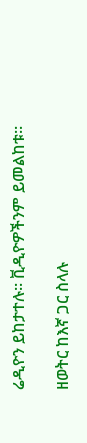ሬዲዮን ይከታተሉ፡፡ ቪዲዮዎችንም ይመልከቱ፡፡

ዘወትር ከእኛ ጋር ስላሉ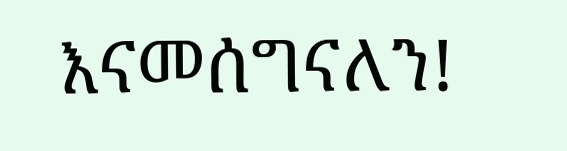እናመሰግናለን!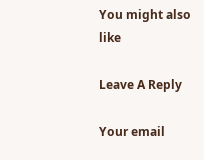You might also like

Leave A Reply

Your email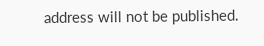address will not be published.